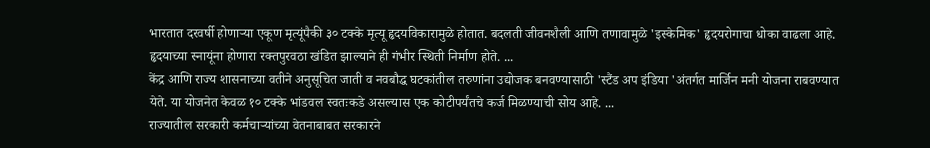भारतात दरवर्षी होणाऱ्या एकूण मृत्यूंपैकी ३० टक्के मृत्यू हृदयविकारामुळे होतात. बदलती जीवनशैली आणि तणावामुळे 'इस्केमिक' हृदयरोगाचा धोका वाढला आहे. हृदयाच्या स्नायूंना होणारा रक्तपुरवठा खंडित झाल्याने ही गंभीर स्थिती निर्माण होते. ...
केंद्र आणि राज्य शासनाच्या वतीने अनुसूचित जाती व नवबौद्ध घटकांतील तरुणांना उद्योजक बनवण्यासाठी 'स्टैंड अप इंडिया 'अंतर्गत मार्जिन मनी योजना राबवण्यात येते. या योजनेत केवळ १० टक्के भांडवल स्वतःकडे असल्यास एक कोटीपर्यंतचे कर्ज मिळण्याची सोय आहे. ...
राज्यातील सरकारी कर्मचाऱ्यांच्या वेतनाबाबत सरकारने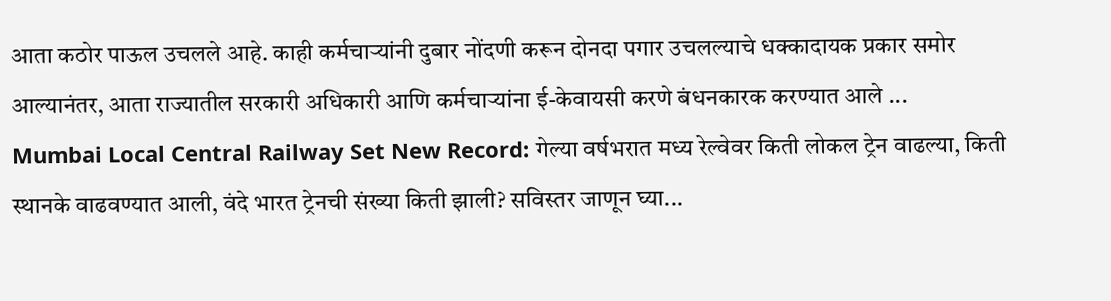आता कठोर पाऊल उचलले आहे. काही कर्मचाऱ्यांनी दुबार नोंदणी करून दोनदा पगार उचलल्याचे धक्कादायक प्रकार समोर आल्यानंतर, आता राज्यातील सरकारी अधिकारी आणि कर्मचाऱ्यांना ई-केवायसी करणे बंधनकारक करण्यात आले ...
Mumbai Local Central Railway Set New Record: गेल्या वर्षभरात मध्य रेल्वेवर किती लोकल ट्रेन वाढल्या, किती स्थानके वाढवण्यात आली, वंदे भारत ट्रेनची संख्या किती झाली? सविस्तर जाणून घ्या...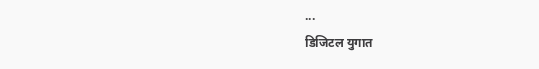...
डिजिटल युगात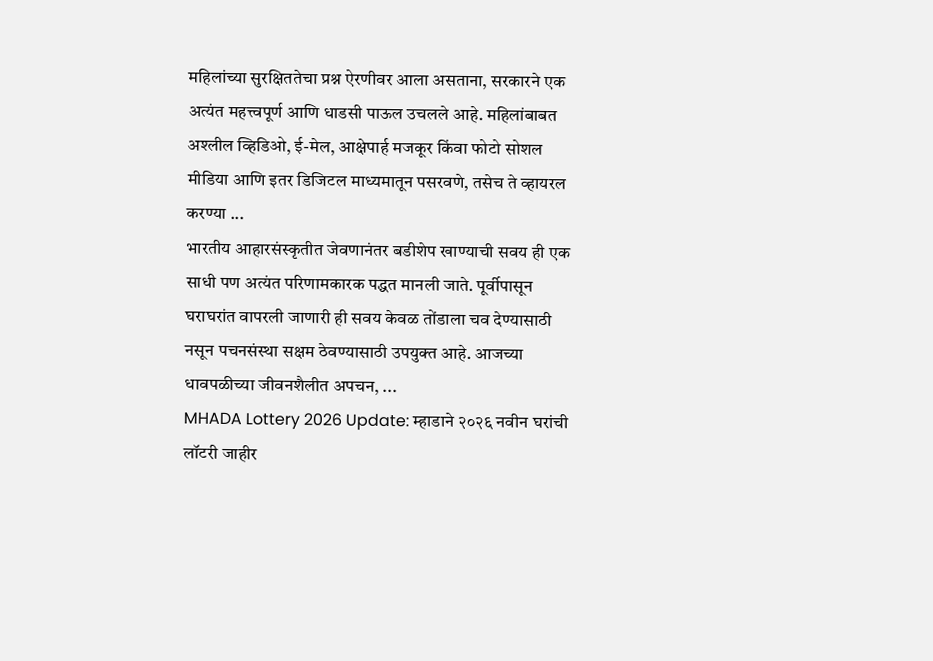महिलांच्या सुरक्षिततेचा प्रश्न ऐरणीवर आला असताना, सरकारने एक अत्यंत महत्त्वपूर्ण आणि धाडसी पाऊल उचलले आहे. महिलांबाबत अश्लील व्हिडिओ, ई-मेल, आक्षेपार्ह मजकूर किंवा फोटो सोशल मीडिया आणि इतर डिजिटल माध्यमातून पसरवणे, तसेच ते व्हायरल करण्या ...
भारतीय आहारसंस्कृतीत जेवणानंतर बडीशेप खाण्याची सवय ही एक साधी पण अत्यंत परिणामकारक पद्धत मानली जाते. पूर्वीपासून घराघरांत वापरली जाणारी ही सवय केवळ तोंडाला चव देण्यासाठी नसून पचनसंस्था सक्षम ठेवण्यासाठी उपयुक्त आहे. आजच्या धावपळीच्या जीवनशैलीत अपचन, ...
MHADA Lottery 2026 Update: म्हाडाने २०२६ नवीन घरांची लॉटरी जाहीर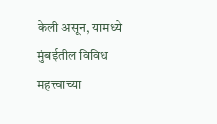केली असून, यामध्ये मुंबईतील विविध महत्त्वाच्या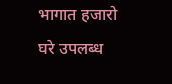भागात हजारो घरे उपलब्ध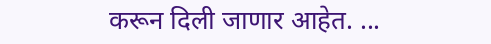करून दिली जाणार आहेत. ...